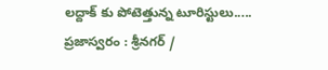లద్దాక్ కు పోటెత్తున్న టూరిస్టులు.....
ప్రజాస్వరం : శ్రీనగర్ /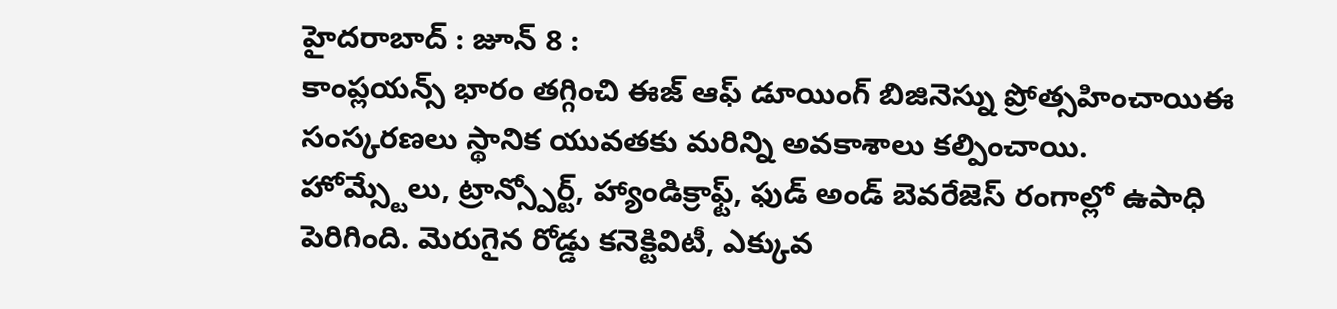హైదరాబాద్ : జూన్ 8 :
కాంప్లయన్స్ భారం తగ్గించి ఈజ్ ఆఫ్ డూయింగ్ బిజినెస్ను ప్రోత్సహించాయిఈ సంస్కరణలు స్థానిక యువతకు మరిన్ని అవకాశాలు కల్పించాయి. హోమ్స్టేలు, ట్రాన్స్పోర్ట్, హ్యాండిక్రాఫ్ట్, ఫుడ్ అండ్ బెవరేజెస్ రంగాల్లో ఉపాధి పెరిగింది. మెరుగైన రోడ్డు కనెక్టివిటీ, ఎక్కువ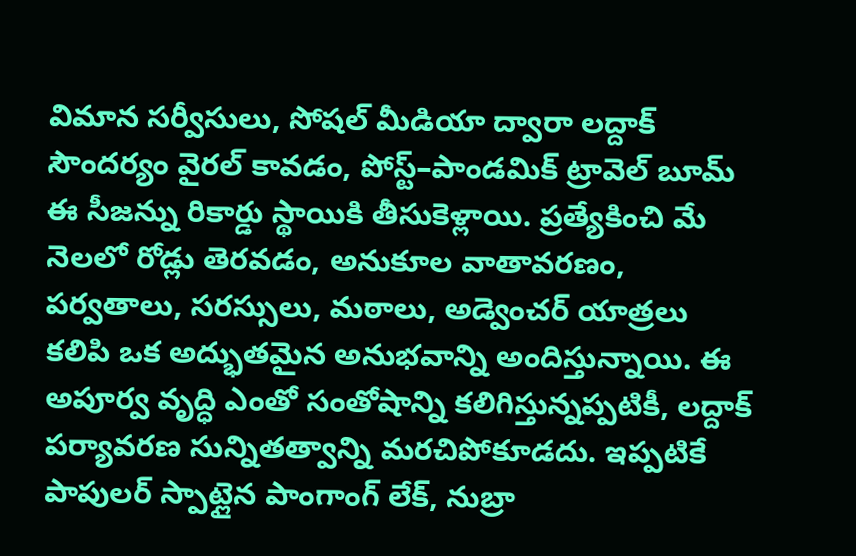విమాన సర్వీసులు, సోషల్ మీడియా ద్వారా లద్దాక్ సౌందర్యం వైరల్ కావడం, పోస్ట్–పాండమిక్ ట్రావెల్ బూమ్ ఈ సీజన్ను రికార్డు స్థాయికి తీసుకెళ్లాయి. ప్రత్యేకించి మే నెలలో రోడ్లు తెరవడం, అనుకూల వాతావరణం, పర్వతాలు, సరస్సులు, మఠాలు, అడ్వెంచర్ యాత్రలు కలిపి ఒక అద్భుతమైన అనుభవాన్ని అందిస్తున్నాయి. ఈ అపూర్వ వృద్ధి ఎంతో సంతోషాన్ని కలిగిస్తున్నప్పటికీ, లద్దాక్ పర్యావరణ సున్నితత్వాన్ని మరచిపోకూడదు. ఇప్పటికే పాపులర్ స్పాట్లైన పాంగాంగ్ లేక్, నుబ్రా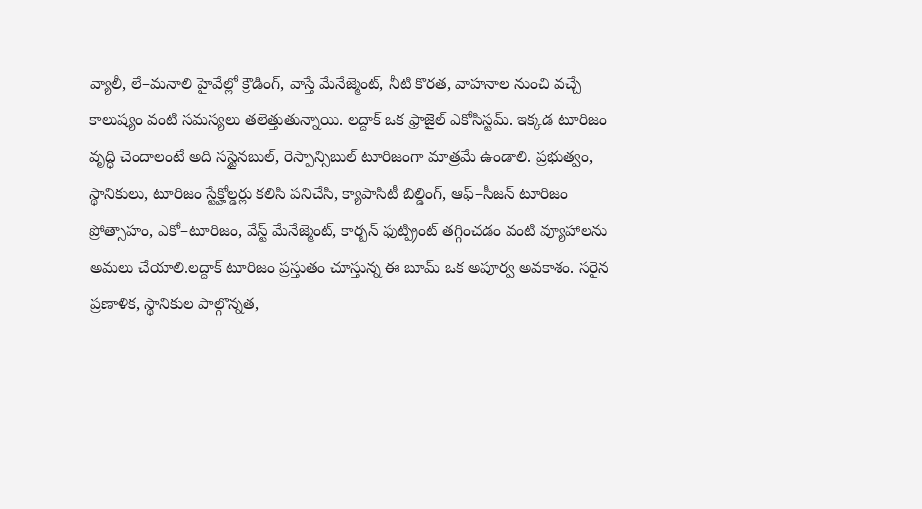వ్యాలీ, లే–మనాలి హైవేల్లో క్రౌడింగ్, వాస్తే మేనేజ్మెంట్, నీటి కొరత, వాహనాల నుంచి వచ్చే కాలుష్యం వంటి సమస్యలు తలెత్తుతున్నాయి. లద్దాక్ ఒక ఫ్రాజైల్ ఎకోసిస్టమ్. ఇక్కడ టూరిజం వృద్ధి చెందాలంటే అది సస్టైనబుల్, రెస్పాన్సిబుల్ టూరిజంగా మాత్రమే ఉండాలి. ప్రభుత్వం, స్థానికులు, టూరిజం స్టేక్హోల్డర్లు కలిసి పనిచేసి, క్యాపాసిటీ బిల్డింగ్, ఆఫ్–సీజన్ టూరిజం ప్రోత్సాహం, ఎకో–టూరిజం, వేస్ట్ మేనేజ్మెంట్, కార్బన్ ఫుట్ప్రింట్ తగ్గించడం వంటి వ్యూహాలను అమలు చేయాలి.లద్దాక్ టూరిజం ప్రస్తుతం చూస్తున్న ఈ బూమ్ ఒక అపూర్వ అవకాశం. సరైన ప్రణాళిక, స్థానికుల పాల్గొన్నత,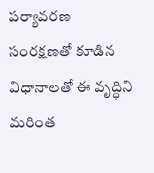పర్యావరణ సంరక్షణతో కూడిన విధానాలతో ఈ వృద్ధిని మరింత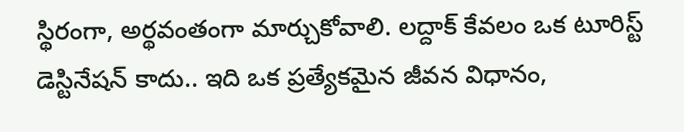స్థిరంగా, అర్థవంతంగా మార్చుకోవాలి. లద్దాక్ కేవలం ఒక టూరిస్ట్ డెస్టినేషన్ కాదు.. ఇది ఒక ప్రత్యేకమైన జీవన విధానం,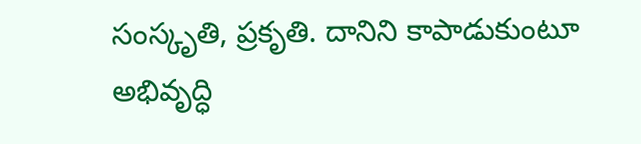సంస్కృతి, ప్రకృతి. దానిని కాపాడుకుంటూ అభివృద్ధి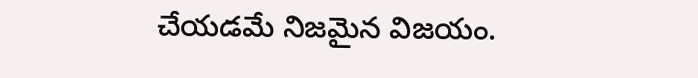చేయడమే నిజమైన విజయం.